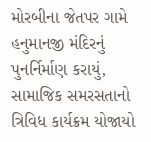મોરબીના જેતપર ગામે હનુમાનજી મંદિરનું પુનર્નિર્માણ કરાયું, સામાજિક સમરસતાનો ત્રિવિધ કાર્યક્રમ યોજાયો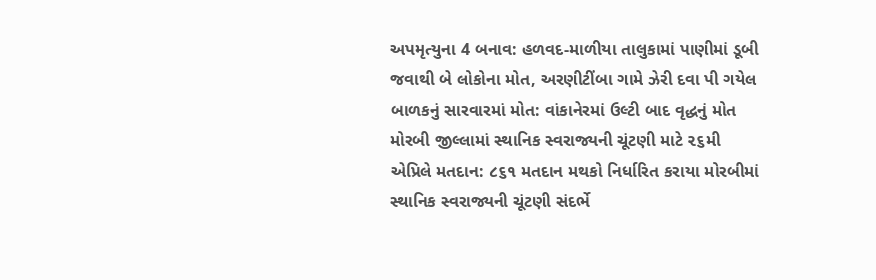અપમૃત્યુના 4 બનાવ: હળવદ-માળીયા તાલુકામાં પાણીમાં ડૂબી જવાથી બે લોકોના મોત, અરણીટીંબા ગામે ઝેરી દવા પી ગયેલ બાળકનું સારવારમાં મોત: વાંકાનેરમાં ઉલ્ટી બાદ વૃદ્ધનું મોત મોરબી જીલ્લામાં સ્થાનિક સ્વરાજ્યની ચૂંટણી માટે ૨૬મી એપ્રિલે મતદાન: ૮૬૧ મતદાન મથકો નિર્ધારિત કરાયા મોરબીમાં સ્થાનિક સ્વરાજ્યની ચૂંટણી સંદર્ભે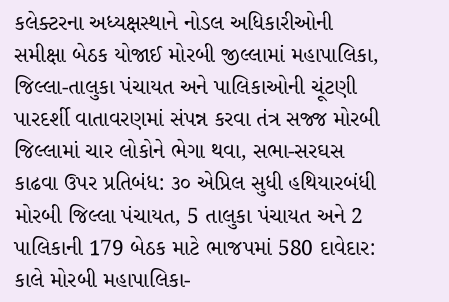કલેક્ટરના અધ્યક્ષસ્થાને નોડલ અધિકારીઓની સમીક્ષા બેઠક યોજાઈ મોરબી જીલ્લામાં મહાપાલિકા, જિલ્લા-તાલુકા પંચાયત અને પાલિકાઓની ચૂંટણી પારદર્શી વાતાવરણમાં સંપન્ન કરવા તંત્ર સજ્જ મોરબી જિલ્લામાં ચાર લોકોને ભેગા થવા, સભા-સરઘસ કાઢવા ઉપર પ્રતિબંધ: ૩૦ એપ્રિલ સુધી હથિયારબંધી મોરબી જિલ્લા પંચાયત, 5 તાલુકા પંચાયત અને 2 પાલિકાની 179 બેઠક માટે ભાજપમાં 580 દાવેદાર: કાલે મોરબી મહાપાલિકા-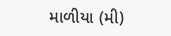માળીયા (મી)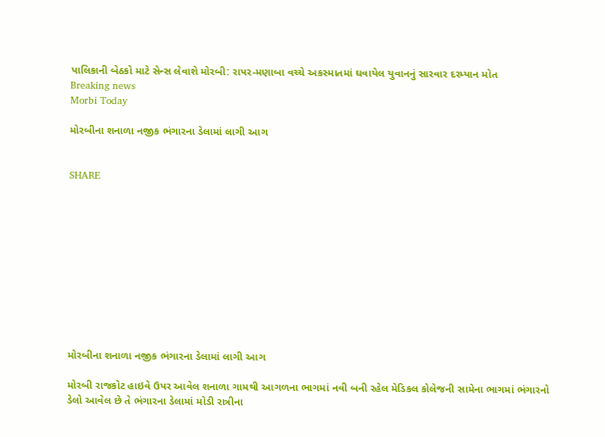પાલિકાની બેઠકો માટે સેન્સ લેવાશે મોરબી: રાપર-મણાબા વચ્ચે અકસ્માતમાં ઘવાયેલ યુવાનનું સારવાર દરમ્યાન મોત
Breaking news
Morbi Today

મોરબીના શનાળા નજીક ભંગારના ડેલામાં લાગી આગ


SHARE











મોરબીના શનાળા નજીક ભંગારના ડેલામાં લાગી આગ

મોરબી રાજકોટ હાઇવે ઉપર આવેલ શનાળા ગામથી આગળના ભાગમાં નવી બની રહેલ મેડિકલ કોલેજની સામેના ભાગમાં ભંગારનો ડેલો આવેલ છે તે ભંગારના ડેલામાં મોડી રાત્રીના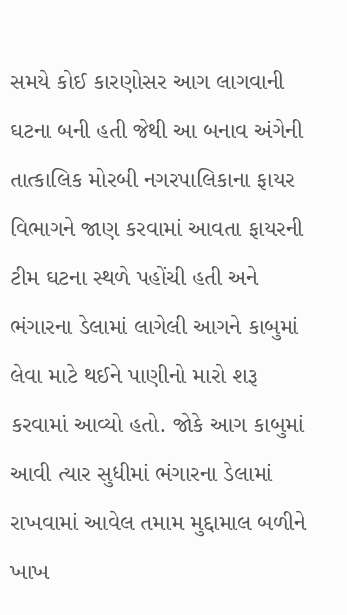સમયે કોઈ કારણોસર આગ લાગવાની ઘટના બની હતી જેથી આ બનાવ અંગેની તાત્કાલિક મોરબી નગરપાલિકાના ફાયર વિભાગને જાણ કરવામાં આવતા ફાયરની ટીમ ઘટના સ્થળે પહોંચી હતી અને ભંગારના ડેલામાં લાગેલી આગને કાબુમાં લેવા માટે થઈને પાણીનો મારો શરૂ કરવામાં આવ્યો હતો. જોકે આગ કાબુમાં આવી ત્યાર સુધીમાં ભંગારના ડેલામાં રાખવામાં આવેલ તમામ મુદ્દામાલ બળીને ખાખ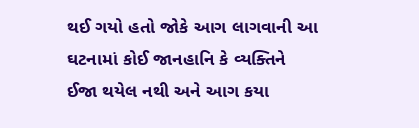થઈ ગયો હતો જોકે આગ લાગવાની આ ઘટનામાં કોઈ જાનહાનિ કે વ્યક્તિને ઈજા થયેલ નથી અને આગ કયા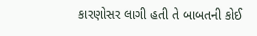કારણોસર લાગી હતી તે બાબતની કોઈ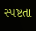સ્પષ્ટતા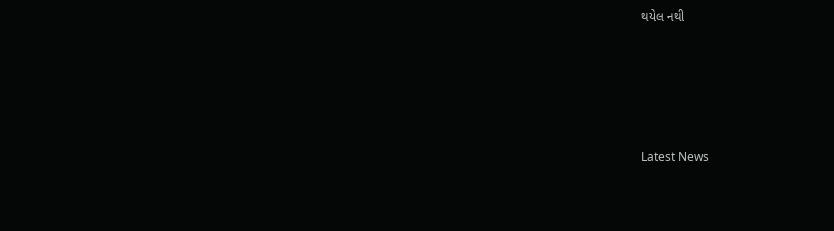થયેલ નથી






Latest News